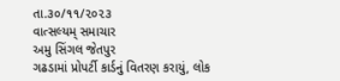તા.૩૦/૧૧/૨૦૨૩
વાત્સલ્યમ્ સમાચાર
અમુ સિંગલ જેતપુર
ગઢડામાં પ્રોપર્ટી કાર્ડનું વિતરણ કરાયું, લોક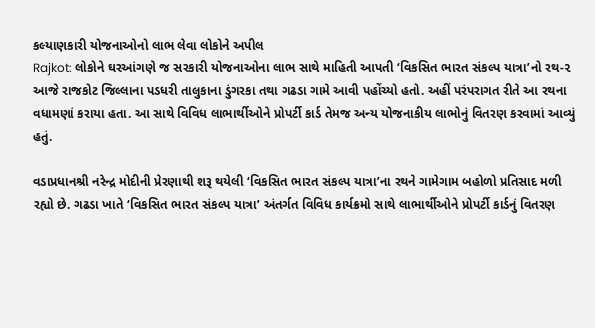કલ્યાણકારી યોજનાઓનો લાભ લેવા લોકોને અપીલ
Rajkot: લોકોને ઘરઆંગણે જ સરકારી યોજનાઓના લાભ સાથે માહિતી આપતી ‘વિકસિત ભારત સંકલ્પ યાત્રા’નો રથ-૨ આજે રાજકોટ જિલ્લાના પડધરી તાલુકાના ડુંગરકા તથા ગઢડા ગામે આવી પહોંચ્યો હતો. અહીં પરંપરાગત રીતે આ રથના વધામણાં કરાયા હતા. આ સાથે વિવિધ લાભાર્થીઓને પ્રોપર્ટી કાર્ડ તેમજ અન્ય યોજનાકીય લાભોનું વિતરણ કરવામાં આવ્યું હતું.

વડાપ્રધાનશ્રી નરેન્દ્ર મોદીની પ્રેરણાથી શરૂ થયેલી ‘વિકસિત ભારત સંકલ્પ યાત્રા’ના રથને ગામેગામ બહોળો પ્રતિસાદ મળી રહ્યો છે. ગઢડા ખાતે ‘વિકસિત ભારત સંકલ્પ યાત્રા’ અંતર્ગત વિવિધ કાર્યક્રમો સાથે લાભાર્થીઓને પ્રોપર્ટી કાર્ડનું વિતરણ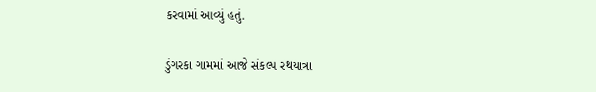કરવામાં આવ્યું હતું.

ડુંગરકા ગામમાં આજે સંકલ્પ રથયાત્રા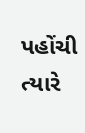પહોંચી ત્યારે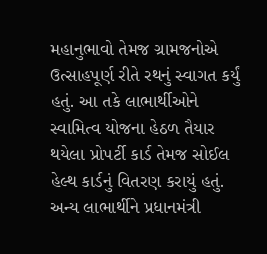મહાનુભાવો તેમજ ગ્રામજનોએ ઉત્સાહપૂર્ણ રીતે રથનું સ્વાગત કર્યું હતું. આ તકે લાભાર્થીઓને સ્વામિત્વ યોજના હેઠળ તૈયાર થયેલા પ્રોપર્ટી કાર્ડ તેમજ સોઈલ હેલ્થ કાર્ડનું વિતરણ કરાયું હતું. અન્ય લાભાર્થીને પ્રધાનમંત્રી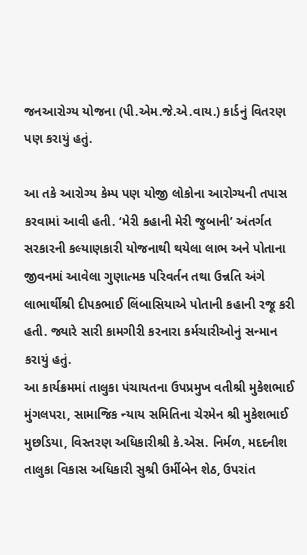જનઆરોગ્ય યોજના (પી.એમ.જે.એ.વાય.) કાર્ડનું વિતરણ પણ કરાયું હતું.

આ તકે આરોગ્ય કેમ્પ પણ યોજી લોકોના આરોગ્યની તપાસ કરવામાં આવી હતી. ‘મેરી કહાની મેરી જુબાની’ અંતર્ગત સરકારની કલ્યાણકારી યોજનાથી થયેલા લાભ અને પોતાના જીવનમાં આવેલા ગુણાત્મક પરિવર્તન તથા ઉન્નતિ અંગે લાભાર્થીશ્રી દીપકભાઈ લિંબાસિયાએ પોતાની કહાની રજૂ કરી હતી. જ્યારે સારી કામગીરી કરનારા કર્મચારીઓનું સન્માન કરાયું હતું.
આ કાર્યક્રમમાં તાલુકા પંચાયતના ઉપપ્રમુખ વતીશ્રી મુકેશભાઈ મુંગલપરા, સામાજિક ન્યાય સમિતિના ચેરમેન શ્રી મુકેશભાઈ મુછડિયા, વિસ્તરણ અધિકારીશ્રી કે.એસ. નિર્મળ, મદદનીશ તાલુકા વિકાસ અધિકારી સુશ્રી ઉર્મીબેન શેઠ, ઉપરાંત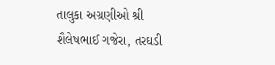તાલુકા અગ્રણીઓ શ્રી શૈલેષભાઈ ગજેરા, તરઘડી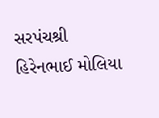સરપંચશ્રી હિરેનભાઈ મોલિયા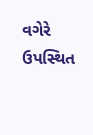વગેરે ઉપસ્થિત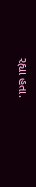રહ્યા હતા.